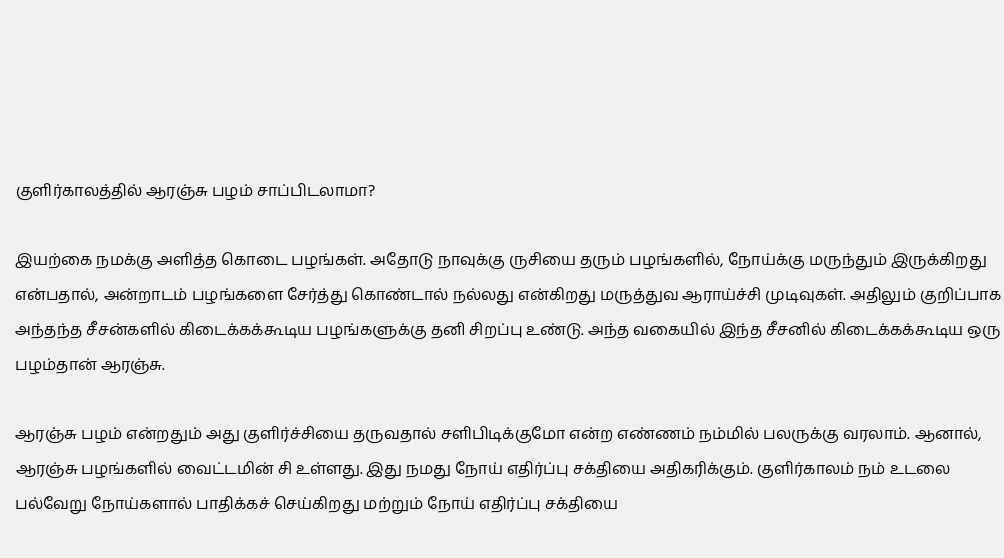குளிர்காலத்தில் ஆரஞ்சு பழம் சாப்பிடலாமா?

இயற்கை நமக்கு அளித்த கொடை பழங்கள். அதோடு நாவுக்கு ருசியை தரும் பழங்களில், நோய்க்கு மருந்தும் இருக்கிறது என்பதால், அன்றாடம் பழங்களை சேர்த்து கொண்டால் நல்லது என்கிறது மருத்துவ ஆராய்ச்சி முடிவுகள். அதிலும் குறிப்பாக அந்தந்த சீசன்களில் கிடைக்கக்கூடிய பழங்களுக்கு தனி சிறப்பு உண்டு. அந்த வகையில் இந்த சீசனில் கிடைக்கக்கூடிய ஒரு பழம்தான் ஆரஞ்சு.

ஆரஞ்சு பழம் என்றதும் அது குளிர்ச்சியை தருவதால் சளிபிடிக்குமோ என்ற எண்ணம் நம்மில் பலருக்கு வரலாம். ஆனால், ஆரஞ்சு பழங்களில் வைட்டமின் சி உள்ளது. இது நமது நோய் எதிர்ப்பு சக்தியை அதிகரிக்கும். குளிர்காலம் நம் உடலை பல்வேறு நோய்களால் பாதிக்கச் செய்கிறது மற்றும் நோய் எதிர்ப்பு சக்தியை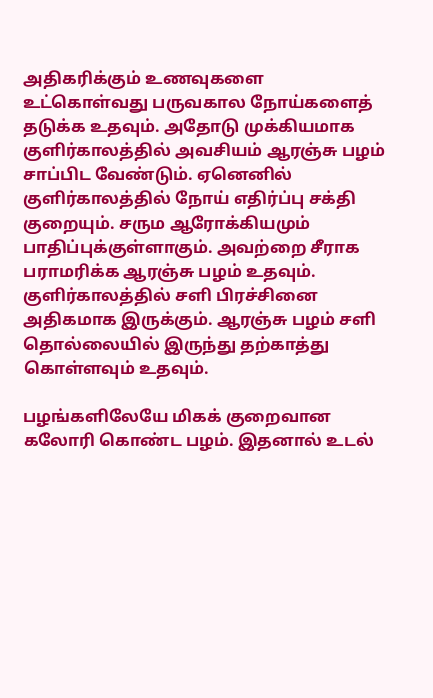அதிகரிக்கும் உணவுகளை உட்கொள்வது பருவகால நோய்களைத் தடுக்க உதவும். அதோடு முக்கியமாக குளிர்காலத்தில் அவசியம் ஆரஞ்சு பழம் சாப்பிட வேண்டும். ஏனெனில் குளிர்காலத்தில் நோய் எதிர்ப்பு சக்தி குறையும். சரும ஆரோக்கியமும் பாதிப்புக்குள்ளாகும். அவற்றை சீராக பராமரிக்க ஆரஞ்சு பழம் உதவும். குளிர்காலத்தில் சளி பிரச்சினை அதிகமாக இருக்கும். ஆரஞ்சு பழம் சளி தொல்லையில் இருந்து தற்காத்து கொள்ளவும் உதவும்.

பழங்களிலேயே மிகக் குறைவான கலோரி கொண்ட பழம். இதனால் உடல்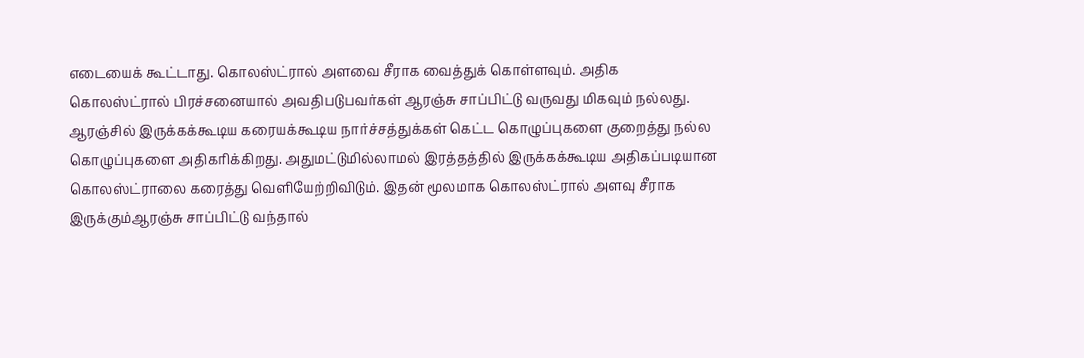எடையைக் கூட்டாது. கொலஸ்ட்ரால் அளவை சீராக வைத்துக் கொள்ளவும். அதிக கொலஸ்ட்ரால் பிரச்சனையால் அவதிபடுபவர்கள் ஆரஞ்சு சாப்பிட்டு வருவது மிகவும் நல்லது. ஆரஞ்சில் இருக்கக்கூடிய கரையக்கூடிய நார்ச்சத்துக்கள் கெட்ட கொழுப்புகளை குறைத்து நல்ல கொழுப்புகளை அதிகரிக்கிறது. அதுமட்டுமில்லாமல் இரத்தத்தில் இருக்கக்கூடிய அதிகப்படியான கொலஸ்ட்ராலை கரைத்து வெளியேற்றிவிடும். இதன் மூலமாக கொலஸ்ட்ரால் அளவு சீராக இருக்கும்ஆரஞ்சு சாப்பிட்டு வந்தால்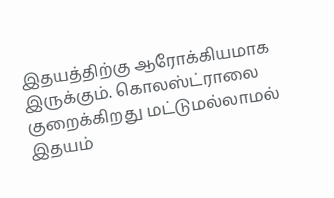இதயத்திற்கு ஆரோக்கியமாக இருக்கும். கொலஸ்ட்ராலை குறைக்கிறது மட்டுமல்லாமல் இதயம்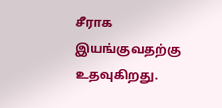சீராக இயங்குவதற்கு உதவுகிறது.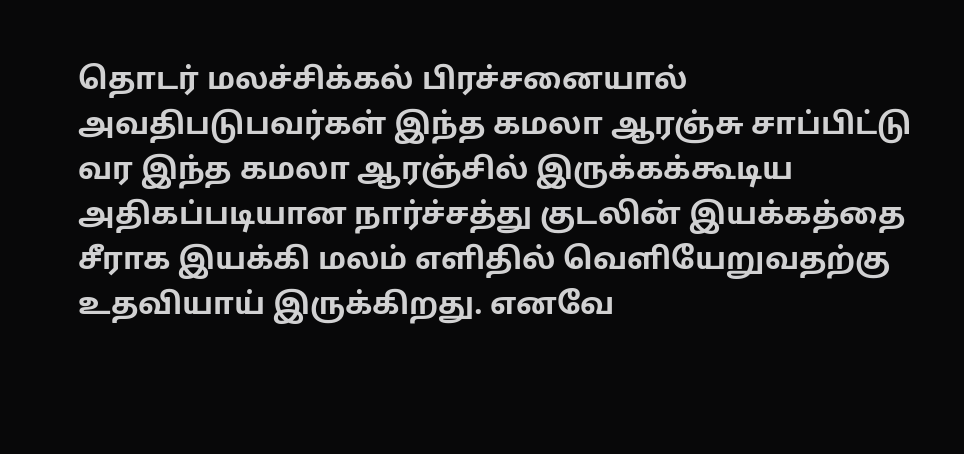தொடர் மலச்சிக்கல் பிரச்சனையால் அவதிபடுபவர்கள் இந்த கமலா ஆரஞ்சு சாப்பிட்டு வர இந்த கமலா ஆரஞ்சில் இருக்கக்கூடிய அதிகப்படியான நார்ச்சத்து குடலின் இயக்கத்தை சீராக இயக்கி மலம் எளிதில் வெளியேறுவதற்கு உதவியாய் இருக்கிறது. எனவே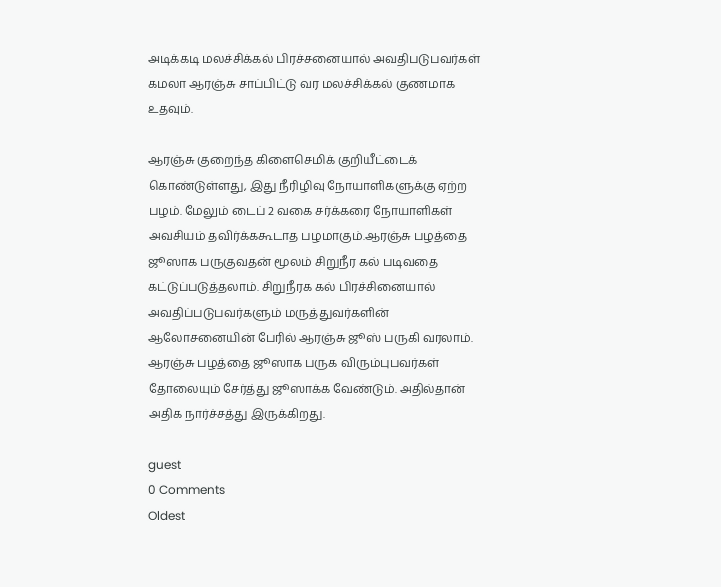அடிக்கடி மலச்சிக்கல் பிரச்சனையால் அவதிபடுபவர்கள் கமலா ஆரஞ்சு சாப்பிட்டு வர மலச்சிக்கல் குணமாக உதவும்.

ஆரஞ்சு குறைந்த கிளைசெமிக் குறியீட்டைக் கொண்டுள்ளது, இது நீரிழிவு நோயாளிகளுக்கு ஏற்ற பழம். மேலும் டைப் 2 வகை சர்க்கரை நோயாளிகள் அவசியம் தவிர்க்ககூடாத பழமாகும்.ஆரஞ்சு பழத்தை ஜூஸாக பருகுவதன் மூலம் சிறுநீர கல் படிவதை கட்டுப்படுத்தலாம். சிறுநீரக கல் பிரச்சினையால் அவதிப்படுபவர்களும் மருத்துவர்களின் ஆலோசனையின் பேரில் ஆரஞ்சு ஜூஸ் பருகி வரலாம். ஆரஞ்சு பழத்தை ஜூஸாக பருக விரும்புபவர்கள் தோலையும் சேர்த்து ஜூஸாக்க வேண்டும். அதில்தான் அதிக நார்ச்சத்து இருக்கிறது.

guest
0 Comments
Oldest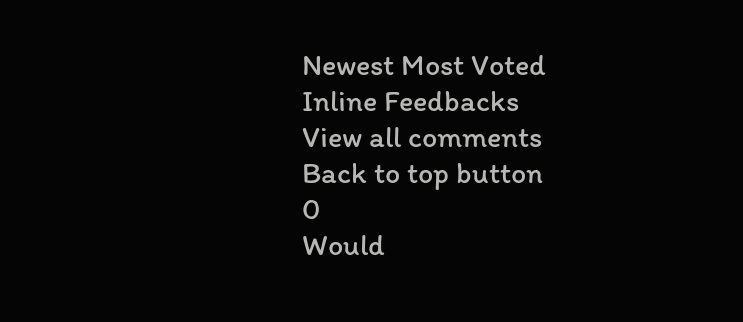Newest Most Voted
Inline Feedbacks
View all comments
Back to top button
0
Would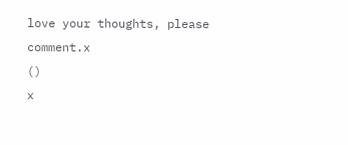love your thoughts, please comment.x
()
x